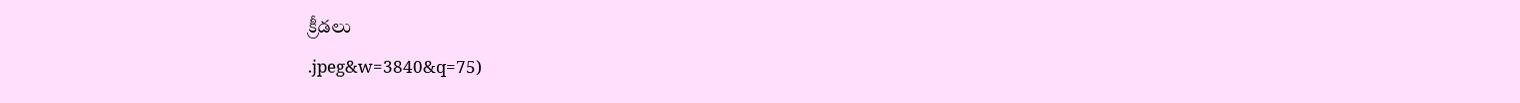క్రీడలు
.jpeg&w=3840&q=75)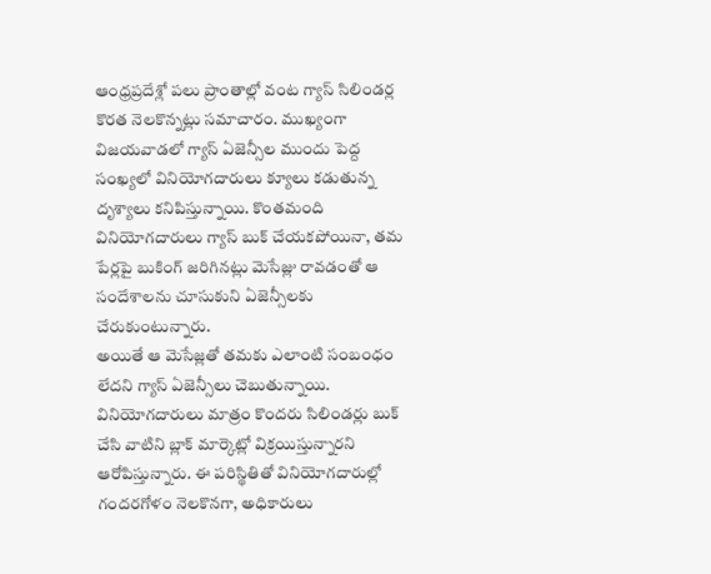ఆంధ్రప్రదేశ్లో పలు ప్రాంతాల్లో వంట గ్యాస్ సిలిండర్ల కొరత నెలకొన్నట్లు సమాచారం. ముఖ్యంగా విజయవాడలో గ్యాస్ ఏజెన్సీల ముందు పెద్ద సంఖ్యలో వినియోగదారులు క్యూలు కడుతున్న దృశ్యాలు కనిపిస్తున్నాయి. కొంతమంది వినియోగదారులు గ్యాస్ బుక్ చేయకపోయినా, తమ పేర్లపై బుకింగ్ జరిగినట్లు మెసేజ్లు రావడంతో ఆ సందేశాలను చూసుకుని ఏజెన్సీలకు చేరుకుంటున్నారు.
అయితే ఆ మెసేజ్లతో తమకు ఎలాంటి సంబంధం లేదని గ్యాస్ ఏజెన్సీలు చెబుతున్నాయి. వినియోగదారులు మాత్రం కొందరు సిలిండర్లు బుక్ చేసి వాటిని బ్లాక్ మార్కెట్లో విక్రయిస్తున్నారని ఆరోపిస్తున్నారు. ఈ పరిస్థితితో వినియోగదారుల్లో గందరగోళం నెలకొనగా, అధికారులు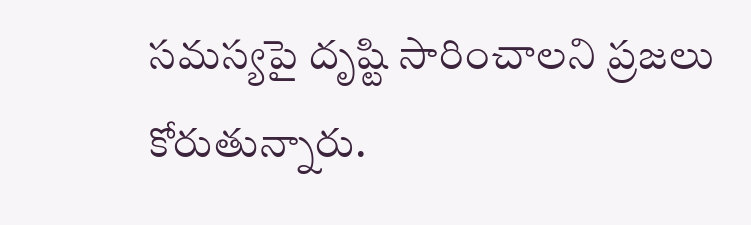సమస్యపై దృష్టి సారించాలని ప్రజలు కోరుతున్నారు.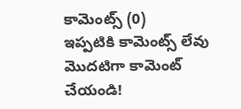కామెంట్స్ (0)
ఇప్పటికి కామెంట్స్ లేవు
మొదటిగా కామెంట్ చేయండి!